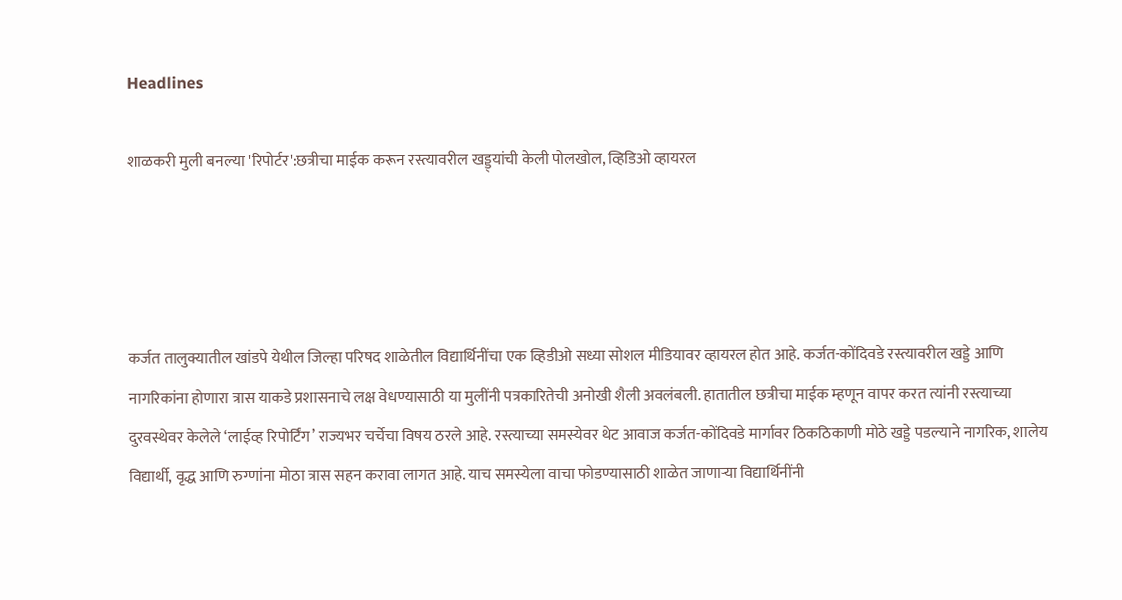Headlines

शाळकरी मुली बनल्या 'रिपोर्टर':छत्रीचा माईक करून रस्त्यावरील खड्ड्यांची केली पोलखोल, व्हिडिओ व्हायरल




कर्जत तालुक्यातील खांडपे येथील जिल्हा परिषद शाळेतील विद्यार्थिनींचा एक व्हिडीओ सध्या सोशल मीडियावर व्हायरल होत आहे. कर्जत-कोंदिवडे रस्त्यावरील खड्डे आणि नागरिकांना होणारा त्रास याकडे प्रशासनाचे लक्ष वेधण्यासाठी या मुलींनी पत्रकारितेची अनोखी शैली अवलंबली. हातातील छत्रीचा माईक म्हणून वापर करत त्यांनी रस्त्याच्या दुरवस्थेवर केलेले ‘लाईव्ह रिपोर्टिंग’ राज्यभर चर्चेचा विषय ठरले आहे. रस्त्याच्या समस्येवर थेट आवाज कर्जत-कोंदिवडे मार्गावर ठिकठिकाणी मोठे खड्डे पडल्याने नागरिक, शालेय विद्यार्थी, वृद्ध आणि रुग्णांना मोठा त्रास सहन करावा लागत आहे. याच समस्येला वाचा फोडण्यासाठी शाळेत जाणाऱ्या विद्यार्थिनींनी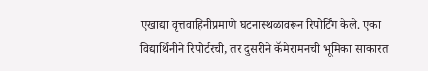एखाद्या वृत्तवाहिनीप्रमाणे घटनास्थळावरून रिपोर्टिंग केले. एका विद्यार्थिनीने रिपोर्टरची, तर दुसरीने कॅमेरामनची भूमिका साकारत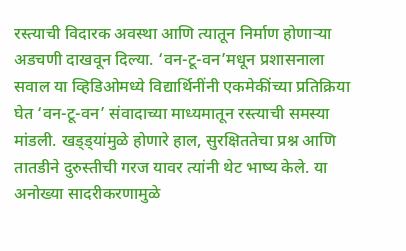रस्त्याची विदारक अवस्था आणि त्यातून निर्माण होणाऱ्या अडचणी दाखवून दिल्या. ‘वन-टू-वन’मधून प्रशासनाला सवाल या व्हिडिओमध्ये विद्यार्थिनींनी एकमेकींच्या प्रतिक्रिया घेत ‘वन-टू-वन’ संवादाच्या माध्यमातून रस्त्याची समस्या मांडली. खड्ड्यांमुळे होणारे हाल, सुरक्षिततेचा प्रश्न आणि तातडीने दुरुस्तीची गरज यावर त्यांनी थेट भाष्य केले. या अनोख्या सादरीकरणामुळे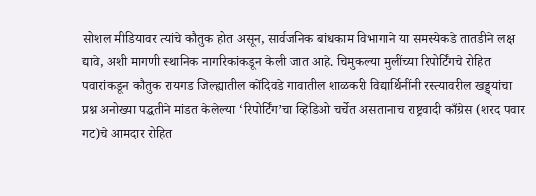सोशल मीडियावर त्यांचे कौतुक होत असून, सार्वजनिक बांधकाम विभागाने या समस्येकडे तातडीने लक्ष द्यावे, अशी मागणी स्थानिक नागरिकांकडून केली जात आहे. चिमुकल्या मुलींच्या रिपोर्टिंगचे रोहित पवारांकडून कौतुक रायगड जिल्ह्यातील कोंदिवडे गावातील शाळकरी विद्यार्थिनींनी रस्त्यावरील खड्ड्यांचा प्रश्न अनोख्या पद्धतीने मांडत केलेल्या ‘रिपोर्टिंग’चा व्हिडिओ चर्चेत असतानाच राष्ट्रवादी काँग्रेस (शरद पवार गट)चे आमदार रोहित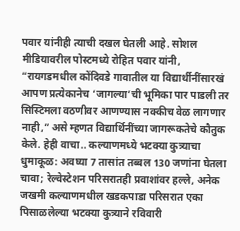पवार यांनीही त्याची दखल घेतली आहे. सोशल मीडियावरील पोस्टमध्ये रोहित पवार यांनी, “रायगडमधील कोंदिवडे गावातील या विद्यार्थीनींसारखं आपण प्रत्येकानेच ‘जागल्या’ची भूमिका पार पाडली तर सिस्टिमला वठणीवर आणण्यास नक्कीच वेळ लागणार नाही,” असे म्हणत विद्यार्थिनींच्या जागरूकतेचे कौतुक केले. हेही वाचा.. कल्याणमध्ये भटक्या कुत्र्याचा धुमाकूळ: अवघ्या 7 तासांत तब्बल 130 जणांना घेतला चावा; रेल्वेस्टेशन परिसरातही प्रवाशांवर हल्ले, अनेक जखमी कल्याणमधील खडकपाडा परिसरात एका पिसाळलेल्या भटक्या कुत्र्याने रविवारी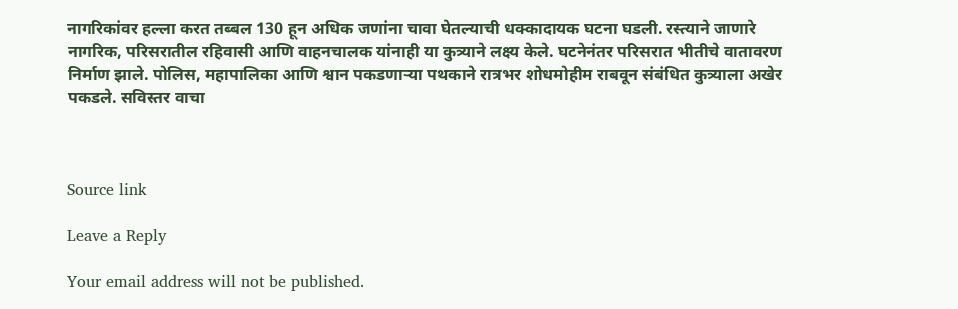नागरिकांवर हल्ला करत तब्बल 130 हून अधिक जणांना चावा घेतल्याची धक्कादायक घटना घडली. रस्त्याने जाणारे नागरिक, परिसरातील रहिवासी आणि वाहनचालक यांनाही या कुत्र्याने लक्ष्य केले. घटनेनंतर परिसरात भीतीचे वातावरण निर्माण झाले. पोलिस, महापालिका आणि श्वान पकडणाऱ्या पथकाने रात्रभर शोधमोहीम राबवून संबंधित कुत्र्याला अखेर पकडले. सविस्तर वाचा



Source link

Leave a Reply

Your email address will not be published.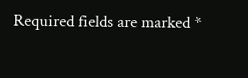Required fields are marked *